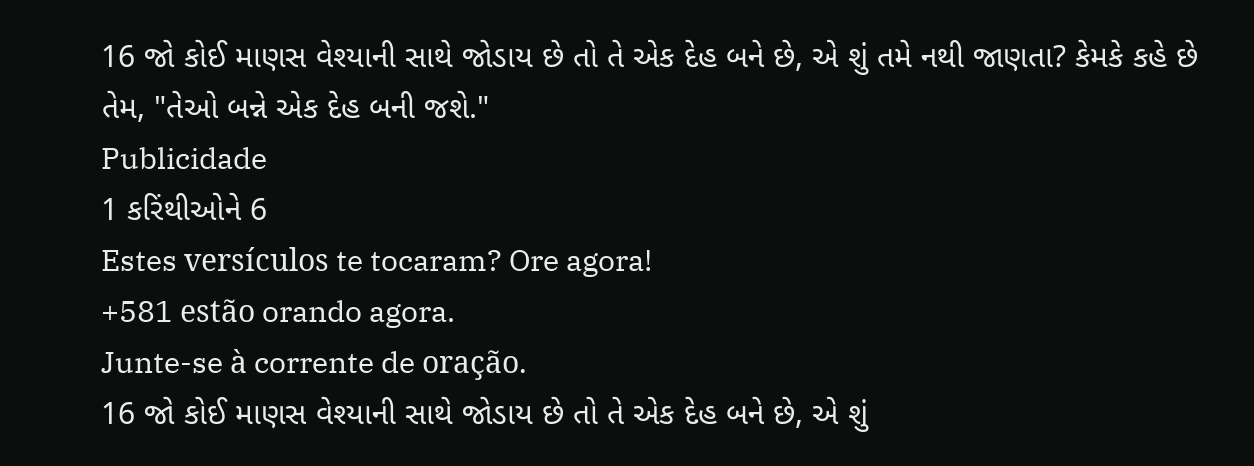16 જો કોઈ માણસ વેશ્યાની સાથે જોડાય છે તો તે એક દેહ બને છે, એ શું તમે નથી જાણતા? કેમકે કહે છે તેમ, "તેઓ બન્ને એક દેહ બની જશે."
Publicidade
1 કરિંથીઓને 6
Estes versículos te tocaram? Ore agora!
+581 estão orando agora.
Junte-se à corrente de oração.
16 જો કોઈ માણસ વેશ્યાની સાથે જોડાય છે તો તે એક દેહ બને છે, એ શું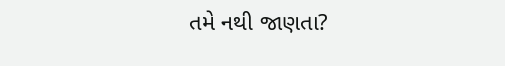તમે નથી જાણતા?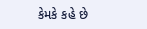કેમકે કહે છે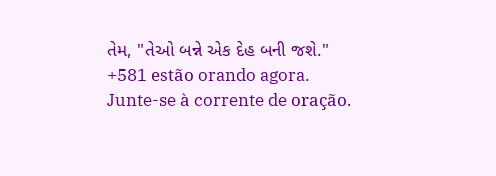તેમ, "તેઓ બન્ને એક દેહ બની જશે."
+581 estão orando agora.
Junte-se à corrente de oração.